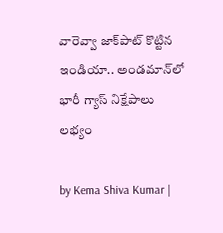వారెవ్వా జాక్‌పాట్ కొట్టిన ఇండియా.. అండమాన్‌లో భారీ గ్యాస్ నిక్షేపాలు లభ్యం

by Kema Shiva Kumar |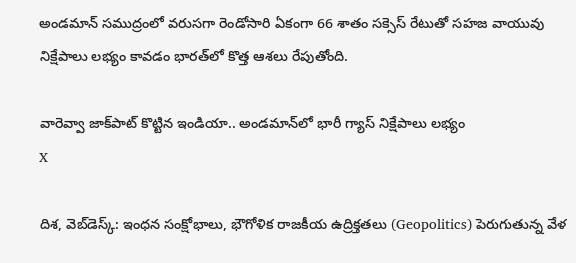అండమాన్ సముద్రంలో వరుసగా రెండోసారి ఏకంగా 66 శాతం సక్సెస్ రేటుతో సహజ వాయువు నిక్షేపాలు లభ్యం కావడం భారత్‌లో కొత్త ఆశలు రేపుతోంది.

వారెవ్వా జాక్‌పాట్ కొట్టిన ఇండియా.. అండమాన్‌లో భారీ గ్యాస్ నిక్షేపాలు లభ్యం
X

దిశ, వెబ్‌డెస్క్: ఇంధన సంక్షోభాలు, భౌగోళిక రాజకీయ ఉద్రిక్తతలు (Geopolitics) పెరుగుతున్న వేళ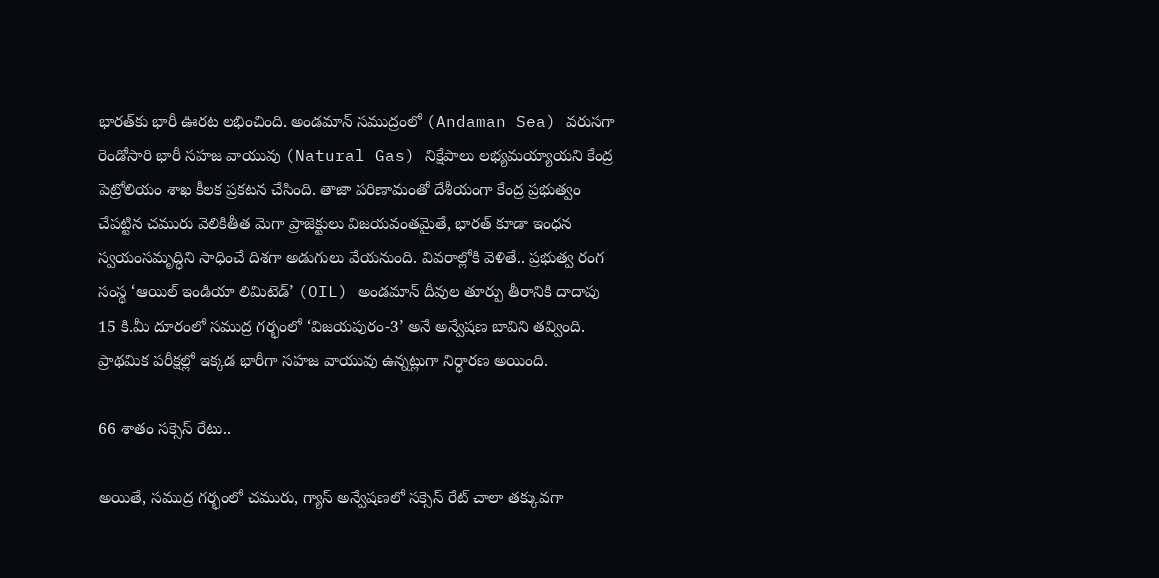భారత్‌కు భారీ ఊరట లభించింది. అండమాన్ సముద్రంలో (Andaman Sea) వరుసగా రెండోసారి భారీ సహజ వాయువు (Natural Gas) నిక్షేపాలు లభ్యమయ్యాయని కేంద్ర పెట్రోలియం శాఖ కీలక ప్రకటన చేసింది. తాజా పరిణామంతో దేశీయంగా కేంద్ర ప్రభుత్వం చేపట్టిన చమురు వెలికితీత మెగా ప్రాజెక్టులు విజయవంతమైతే, భారత్ కూడా ఇంధన స్వయంసమృద్ధిని సాధించే దిశగా అడుగులు వేయనుంది. వివరాల్లోకి వెళితే.. ప్రభుత్వ రంగ సంస్థ ‘ఆయిల్ ఇండియా లిమిటెడ్’ (OIL) అండమాన్ దీవుల తూర్పు తీరానికి దాదాపు 15 కి.మీ దూరంలో సముద్ర గర్భంలో ‘విజయపురం-3’ అనే అన్వేషణ బావిని తవ్వింది. ప్రాథమిక పరీక్షల్లో ఇక్కడ భారీగా సహజ వాయువు ఉన్నట్లుగా నిర్ధారణ అయింది.

66 శాతం సక్సెస్ రేటు..

అయితే, సముద్ర గర్భంలో చమురు, గ్యాస్ అన్వేషణలో సక్సెస్ రేట్ చాలా తక్కువగా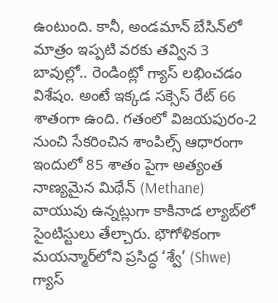ఉంటుంది. కానీ, అండమాన్ బేసిన్‌లో మాత్రం ఇప్పటి వరకు తవ్విన 3 బావుల్లో.. రెండింట్లో గ్యాస్ లభించడం విశేషం. అంటే ఇక్కడ సక్సెస్ రేట్ 66 శాతంగా ఉంది. గతంలో విజయపురం-2 నుంచి సేకరించిన శాంపిల్స్ ఆధారంగా ఇందులో 85 శాతం పైగా అత్యంత నాణ్యమైన మిథేన్ (Methane) వాయువు ఉన్నట్లుగా కాకినాడ ల్యాబ్‌లో సైంటిస్టులు తేల్చారు. భౌగోళికంగా మయన్మార్‌లోని ప్రసిద్ధ ‘శ్వే’ (Shwe) గ్యాస్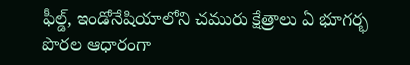ఫీల్డ్, ఇండోనేషియాలోని చమురు క్షేత్రాలు ఏ భూగర్భ పొరల ఆధారంగా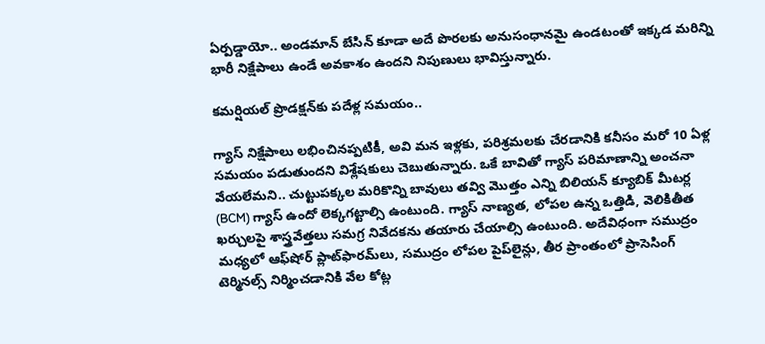ఏర్పడ్డాయో.. అండమాన్ బేసిన్ కూడా అదే పొరలకు అనుసంధానమై ఉండటంతో ఇక్కడ మరిన్ని భారీ నిక్షేపాలు ఉండే అవకాశం ఉందని నిపుణులు భావిస్తున్నారు.

కమర్షియల్ ప్రొడక్షన్‌కు పదేళ్ల సమయం..

గ్యాస్ నిక్షేపాలు లభించినప్పటికీ, అవి మన ఇళ్లకు, పరిశ్రమలకు చేరడానికి కనీసం మరో 10 ఏళ్ల సమయం పడుతుందని విశ్లేషకులు చెబుతున్నారు. ఒకే బావితో గ్యాస్ పరిమాణాన్ని అంచనా వేయలేమని.. చుట్టుపక్కల మరికొన్ని బావులు తవ్వి మొత్తం ఎన్ని బిలియన్ క్యూబిక్ మీటర్ల (BCM) గ్యాస్ ఉందో లెక్కగట్టాల్సి ఉంటుంది. గ్యాస్ నాణ్యత, లోపల ఉన్న ఒత్తిడి, వెలికితీత ఖర్చులపై శాస్త్రవేత్తలు సమగ్ర నివేదకను తయారు చేయాల్సి ఉంటుంది. అదేవిధంగా సముద్రం మధ్యలో ఆఫ్‌షోర్ ప్లాట్‌ఫారమ్‌లు, సముద్రం లోపల పైప్‌లైన్లు, తీర ప్రాంతంలో ప్రాసెసింగ్ టెర్మినల్స్ నిర్మించడానికి వేల కోట్ల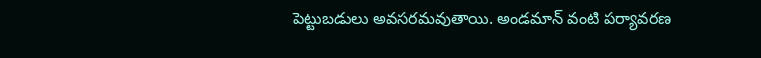పెట్టుబడులు అవసరమవుతాయి. అండమాన్ వంటి పర్యావరణ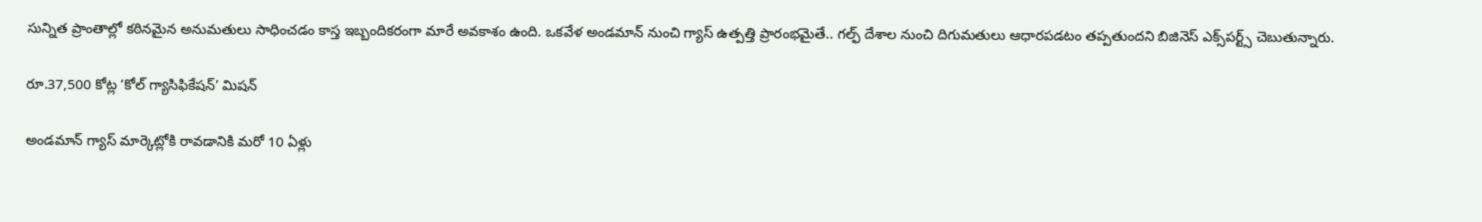సున్నిత ప్రాంతాల్లో కఠినమైన అనుమతులు సాధించడం కాస్త ఇబ్బందికరంగా మారే అవకాశం ఉంది. ఒకవేళ అండమాన్ నుంచి గ్యాస్ ఉత్పత్తి ప్రారంభమైతే.. గల్ఫ్ దేశాల నుంచి దిగుమతులు ఆధారపడటం తప్పతుందని బిజినెస్ ఎక్స్‌పర్ట్స్ చెబుతున్నారు.

రూ.37,500 కోట్ల ‘కోల్ గ్యాసిఫికేషన్’ మిషన్

అండమాన్ గ్యాస్ మార్కెట్లోకి రావడానికి మరో 10 ఏళ్లు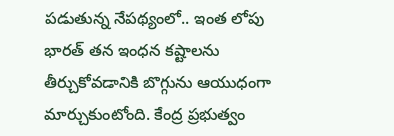పడుతున్న నేపథ్యంలో.. ఇంత లోపు భారత్ తన ఇంధన కష్టాలను తీర్చుకోవడానికి బొగ్గును ఆయుధంగా మార్చుకుంటోంది. కేంద్ర ప్రభుత్వం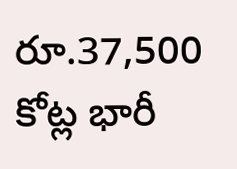రూ.37,500 కోట్ల భారీ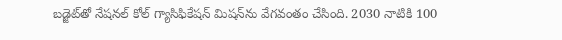బడ్జెట్‌తో నేషనల్ కోల్ గ్యాసిఫికేషన్ మిషన్‌ను వేగవంతం చేసింది. 2030 నాటికి 100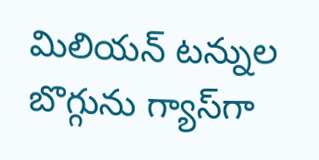మిలియన్ టన్నుల బొగ్గును గ్యాస్‌గా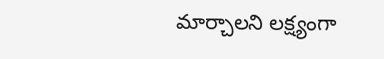మార్చాలని లక్ష్యంగా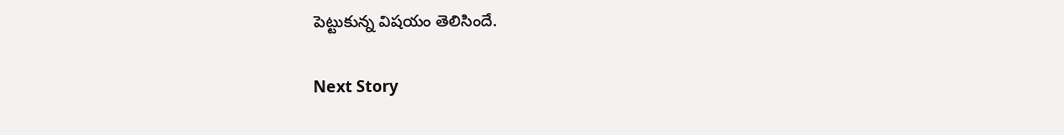పెట్టుకున్న విషయం తెలిసిందే.

Next Story